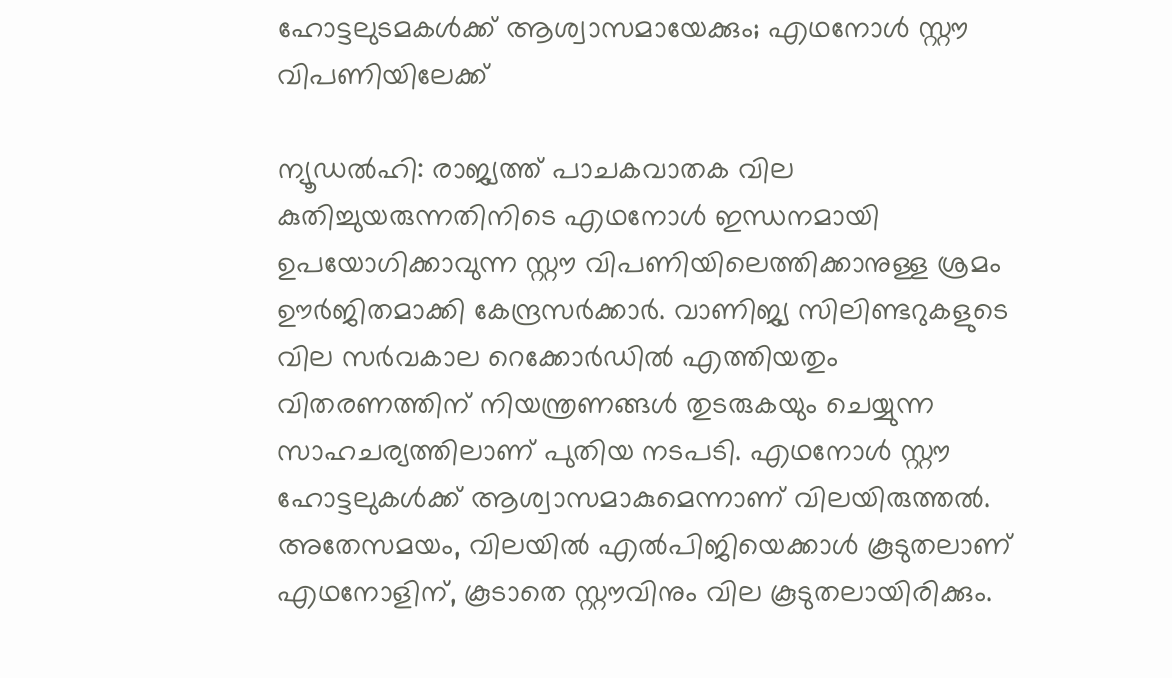ഹോട്ടലുടമകൾക്ക് ആശ്വാസമായേക്കും; എഥനോൾ സ്റ്റൗ വിപണിയിലേക്ക്

ന്യൂഡൽഹി: രാജ്യത്ത് പാചകവാതക വില കുതിച്ചുയരുന്നതിനിടെ എഥനോൾ ഇന്ധനമായി ഉപയോഗിക്കാവുന്ന സ്റ്റൗ വിപണിയിലെത്തിക്കാനുള്ള ശ്രമം ഊർജിതമാക്കി കേന്ദ്രസർക്കാർ. വാണിജ്യ സിലിണ്ടറുകളുടെ വില സർവകാല റെക്കോർഡിൽ എത്തിയതും വിതരണത്തിന് നിയന്ത്രണങ്ങൾ തുടരുകയും ചെയ്യുന്ന സാഹചര്യത്തിലാണ് പുതിയ നടപടി. എഥനോൾ സ്റ്റൗ ഹോട്ടലുകൾക്ക് ആശ്വാസമാകുമെന്നാണ് വിലയിരുത്തൽ. അതേസമയം, വിലയിൽ എൽപിജിയെക്കാൾ കൂടുതലാണ് എഥനോളിന്, കൂടാതെ സ്റ്റൗവിനും വില കൂടുതലായിരിക്കും.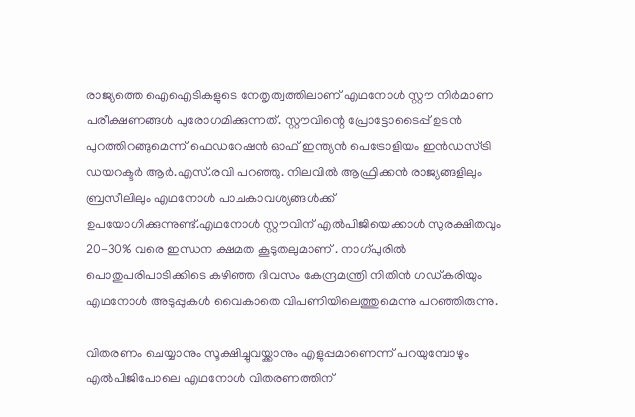രാജ്യത്തെ ഐഐടികളുടെ നേതൃത്വത്തിലാണ് എഥനോൾ സ്റ്റൗ നിർമാണ പരീക്ഷണങ്ങൾ പുരോഗമിക്കുന്നത്. സ്റ്റൗവിന്റെ പ്രോട്ടോടൈപ്പ് ഉടൻ പുറത്തിറങ്ങുമെന്ന് ഫെഡറേഷൻ ഓഫ് ഇന്ത്യൻ പെട്രോളിയം ഇൻഡസ്ട്രി ഡയറക്ടർ ആർ.എസ്.രവി പറഞ്ഞു. നിലവിൽ ആഫ്രിക്കൻ രാജ്യങ്ങളിലും ബ്രസീലിലും എഥനോൾ പാചകാവശ്യങ്ങൾക്ക് ഉപയോഗിക്കുന്നുണ്ട്.എഥനോൾ സ്റ്റൗവിന് എൽപിജിയെക്കാൾ സുരക്ഷിതവും 20-30% വരെ ഇന്ധന ക്ഷമത കൂടുതലുമാണ് . നാഗ്പുരിൽ പൊതുപരിപാടിക്കിടെ കഴിഞ്ഞ ദിവസം കേന്ദ്രമന്ത്രി നിതിൻ ഗഡ്കരിയും എഥനോൾ അടുപ്പുകൾ വൈകാതെ വിപണിയിലെത്തുമെന്നു പറഞ്ഞിരുന്നു.

വിതരണം ചെയ്യാനും സൂക്ഷിച്ചുവയ്ക്കാനും എളുപ്പമാണെന്ന് പറയുമ്പോഴും എൽപിജിപോലെ എഥനോൾ വിതരണത്തിന്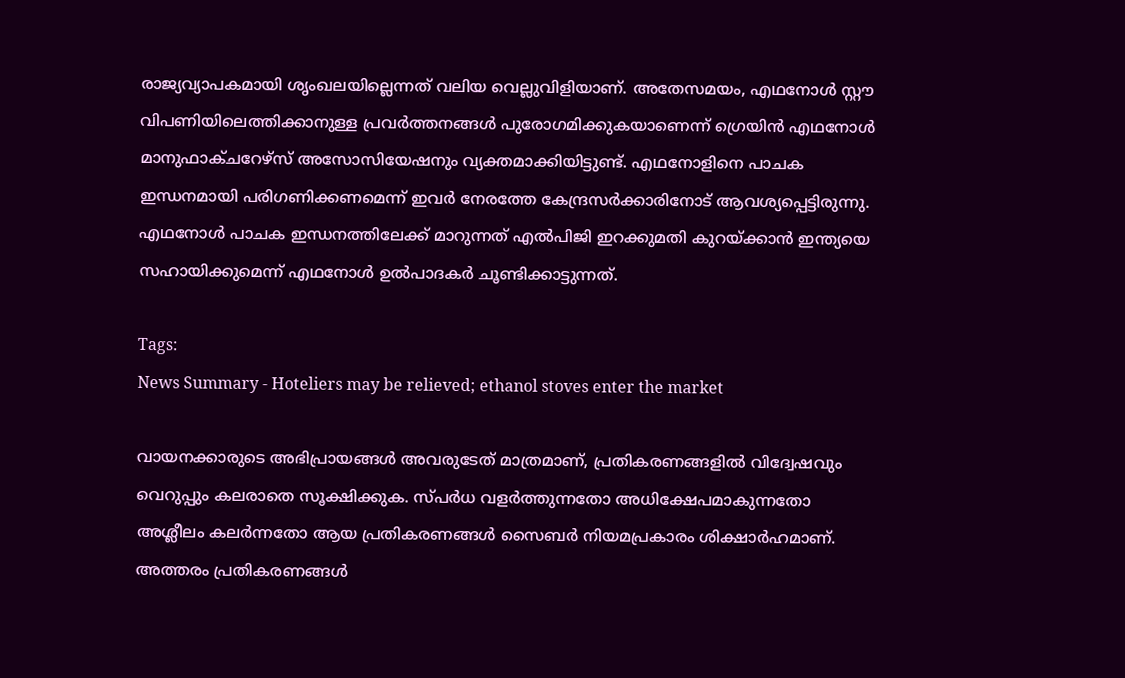രാജ്യവ്യാപകമായി ശൃംഖലയില്ലെന്നത് വലിയ വെല്ലുവിളിയാണ്. അതേസമയം, എഥനോൾ സ്റ്റൗ വിപണിയിലെത്തിക്കാനുള്ള പ്രവർത്തനങ്ങൾ പുരോഗമിക്കുകയാണെന്ന് ഗ്രെയിൻ എഥനോൾ മാനുഫാക്ചറേഴ്‌സ് അസോസിയേഷനും വ്യക്തമാക്കിയിട്ടുണ്ട്. എഥനോളിനെ പാചക ഇന്ധനമായി പരിഗണിക്കണമെന്ന് ഇവർ നേരത്തേ കേന്ദ്രസർക്കാരിനോട് ആവശ്യപ്പെട്ടിരുന്നു. എഥനോൾ പാചക ഇന്ധനത്തിലേക്ക് മാറുന്നത് എൽപിജി ഇറക്കുമതി കുറയ്ക്കാൻ ഇന്ത്യയെ സഹായിക്കുമെന്ന് എഥനോൾ ഉൽപാദകർ ചൂണ്ടിക്കാട്ടുന്നത്.

Tags:
News Summary - Hoteliers may be relieved; ethanol stoves enter the market

വായനക്കാരുടെ അഭിപ്രായങ്ങള്‍ അവരുടേത് മാത്രമാണ്, പ്രതികരണങ്ങളിൽ വിദ്വേഷവും വെറുപ്പും കലരാതെ സൂക്ഷിക്കുക. സ്പർധ വളർത്തുന്നതോ അധിക്ഷേപമാകുന്നതോ അശ്ലീലം കലർന്നതോ ആയ പ്രതികരണങ്ങൾ സൈബർ നിയമപ്രകാരം ശിക്ഷാർഹമാണ്. അത്തരം പ്രതികരണങ്ങൾ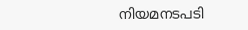നിയമനടപടി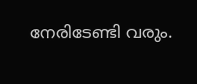നേരിടേണ്ടി വരും.